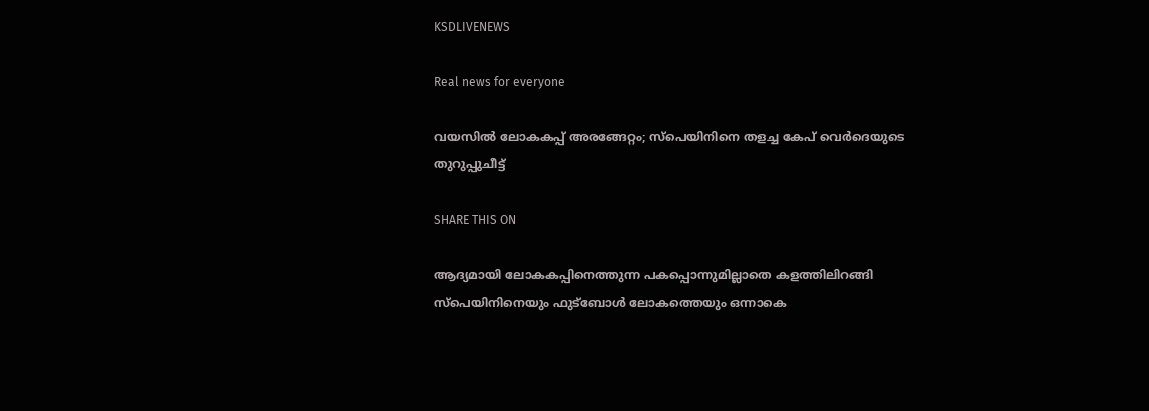KSDLIVENEWS

Real news for everyone

വയസിൽ ലോകകപ്പ് അരങ്ങേറ്റം; സ്‌പെയിനിനെ തളച്ച കേപ് വെർദെയുടെ തുറുപ്പുചീട്ട്

SHARE THIS ON

ആദ്യമായി ലോകകപ്പിനെത്തുന്ന പകപ്പൊന്നുമില്ലാതെ കളത്തിലിറങ്ങി സ്‌പെയിനിനെയും ഫുട്‌ബോൾ ലോകത്തെയും ഒന്നാകെ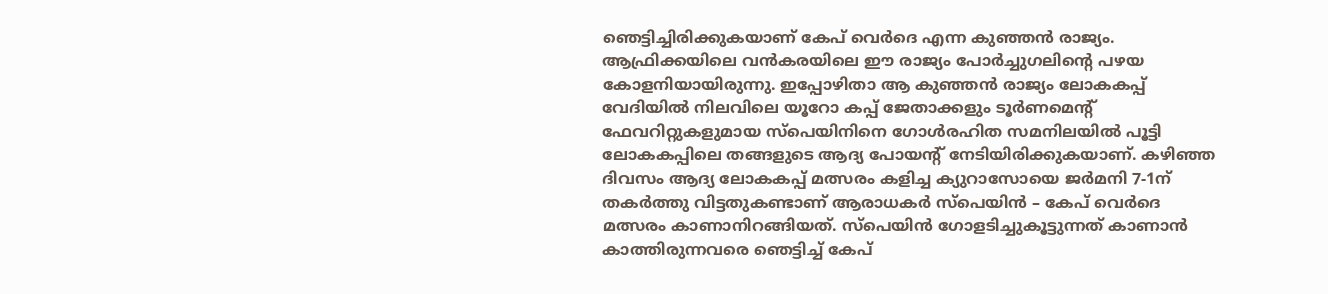ഞെട്ടിച്ചിരിക്കുകയാണ് കേപ് വെർദെ എന്ന കുഞ്ഞൻ രാജ്യം. ആഫ്രിക്കയിലെ വൻകരയിലെ ഈ രാജ്യം പോർച്ചുഗലിന്റെ പഴയ കോളനിയായിരുന്നു. ഇപ്പോഴിതാ ആ കുഞ്ഞൻ രാജ്യം ലോകകപ്പ് വേദിയിൽ നിലവിലെ യൂറോ കപ്പ് ജേതാക്കളും ടൂർണമെന്റ് ഫേവറിറ്റുകളുമായ സ്‌പെയിനിനെ ഗോൾരഹിത സമനിലയിൽ പൂട്ടി ലോകകപ്പിലെ തങ്ങളുടെ ആദ്യ പോയന്റ് നേടിയിരിക്കുകയാണ്. കഴിഞ്ഞ ദിവസം ആദ്യ ലോകകപ്പ് മത്സരം കളിച്ച ക്യുറാസോയെ ജർമനി 7-1ന് തകർത്തു വിട്ടതുകണ്ടാണ് ആരാധകർ സ്‌പെയിൻ – കേപ് വെർദെ മത്സരം കാണാനിറങ്ങിയത്. സ്‌പെയിൻ ഗോളടിച്ചുകൂട്ടുന്നത് കാണാൻ കാത്തിരുന്നവരെ ഞെട്ടിച്ച് കേപ്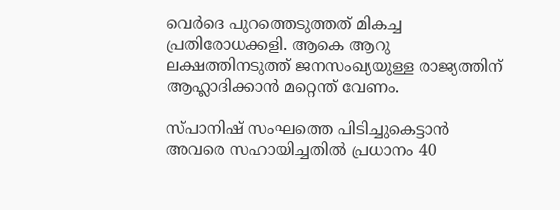വെർദെ പുറത്തെടുത്തത് മികച്ച പ്രതിരോധക്കളി. ആകെ ആറു ലക്ഷത്തിനടുത്ത് ജനസംഖ്യയുള്ള രാജ്യത്തിന് ആഹ്ലാദിക്കാൻ മറ്റെന്ത് വേണം.

സ്പാനിഷ് സംഘത്തെ പിടിച്ചുകെട്ടാൻ അവരെ സഹായിച്ചതിൽ പ്രധാനം 40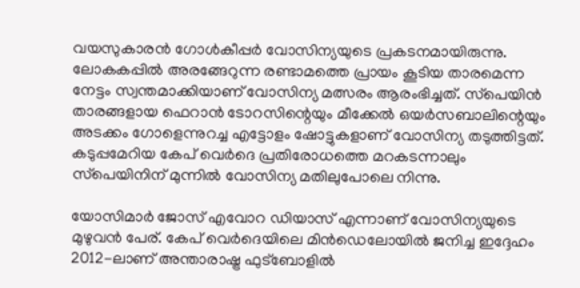വയസുകാരൻ ഗോൾകീപ്പർ വോസിന്യയുടെ പ്രകടനമായിരുന്നു. ലോകകപ്പിൽ അരങ്ങേറുന്ന രണ്ടാമത്തെ പ്രായം കൂടിയ താരമെന്ന നേട്ടം സ്വന്തമാക്കിയാണ് വോസിന്യ മത്സരം ആരംഭിച്ചത്. സ്‌പെയിൻ താരങ്ങളായ ഫെറാൻ ടോറസിന്റെയും മീക്കേൽ ഒയർസബാലിന്റെയും അടക്കം ഗോളെന്നുറച്ച എട്ടോളം ഷോട്ടുകളാണ് വോസിന്യ തടുത്തിട്ടത്. കടുപ്പമേറിയ കേപ് വെർദെ പ്രതിരോധത്തെ മറകടന്നാലും സ്‌പെയിനിന് മുന്നിൽ വോസിന്യ മതിലുപോലെ നിന്നു.

യോസിമാർ ജോസ് എവോറ ഡിയാസ് എന്നാണ് വോസിന്യയുടെ മുഴുവൻ പേര്. കേപ് വെർദെയിലെ മിൻഡെലോയിൽ ജനിച്ച ഇദ്ദേഹം 2012-ലാണ് അന്താരാഷ്ട്ര ഫുട്‌ബോളിൽ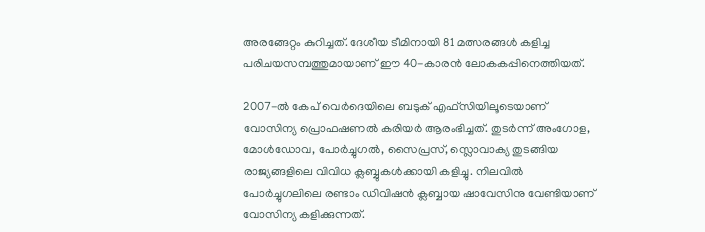അരങ്ങേറ്റം കുറിച്ചത്. ദേശീയ ടീമിനായി 81 മത്സരങ്ങൾ കളിച്ച പരിചയസമ്പത്തുമായാണ് ഈ 40-കാരൻ ലോകകപ്പിനെത്തിയത്.

2007-ൽ കേപ് വെർദെയിലെ ബടുക് എഫ്സിയിലൂടെയാണ് വോസിന്യ പ്രൊഫഷണൽ കരിയർ ആരംഭിച്ചത്. തുടർന്ന് അംഗോള, മോൾഡോവ, പോർച്ചുഗൽ, സൈപ്രസ്, സ്ലൊവാക്യ തുടങ്ങിയ രാജ്യങ്ങളിലെ വിവിധ ക്ലബ്ബുകൾക്കായി കളിച്ചു. നിലവിൽ പോർച്ചുഗലിലെ രണ്ടാം ഡിവിഷൻ ക്ലബ്ബായ ഷാവേസിനു വേണ്ടിയാണ് വോസിന്യ കളിക്കുന്നത്.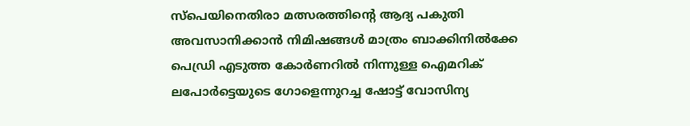സ്‌പെയിനെതിരാ മത്സരത്തിന്റെ ആദ്യ പകുതി അവസാനിക്കാൻ നിമിഷങ്ങൾ മാത്രം ബാക്കിനിൽക്കേ പെഡ്രി എടുത്ത കോർണറിൽ നിന്നുള്ള ഐമറിക് ലപോർട്ടെയുടെ ഗോളെന്നുറച്ച ഷോട്ട് വോസിന്യ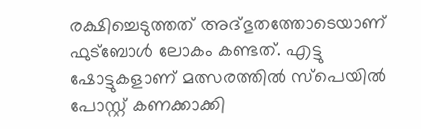രക്ഷിച്ചെടുത്തത് അദ്ഭുതത്തോടെയാണ് ഫുട്‌ബോൾ ലോകം കണ്ടത്. എട്ടു ഷോട്ടുകളാണ് മത്സരത്തിൽ സ്‌പെയിൽ പോസ്റ്റ് കണക്കാക്കി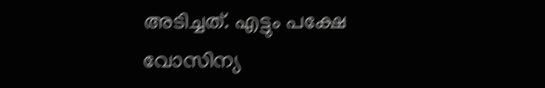അടിച്ചത്. എട്ടും പക്ഷേ വോസിന്യ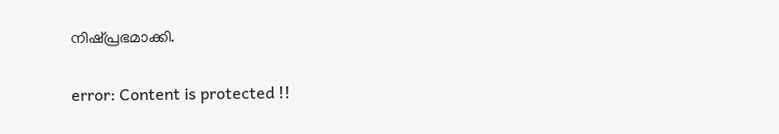നിഷ്പ്രഭമാക്കി.

error: Content is protected !!